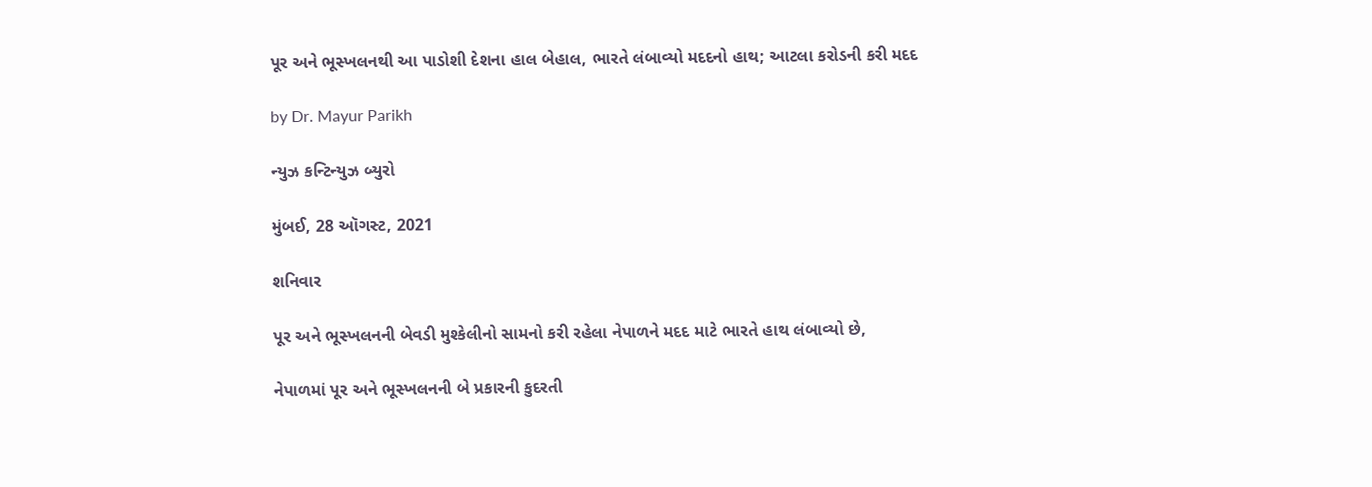પૂર અને ભૂસ્ખલનથી આ પાડોશી દેશના હાલ બેહાલ, ભારતે લંબાવ્યો મદદનો હાથ; આટલા કરોડની કરી મદદ

by Dr. Mayur Parikh

ન્યુઝ કન્ટિન્યુઝ બ્યુરો

મુંબઈ, 28 ઑગસ્ટ, 2021

શનિવાર

પૂર અને ભૂસ્ખલનની બેવડી મુશ્કેલીનો સામનો કરી રહેલા નેપાળને મદદ માટે ભારતે હાથ લંબાવ્યો છે,

નેપાળમાં પૂર અને ભૂસ્ખલનની બે પ્રકારની કુદરતી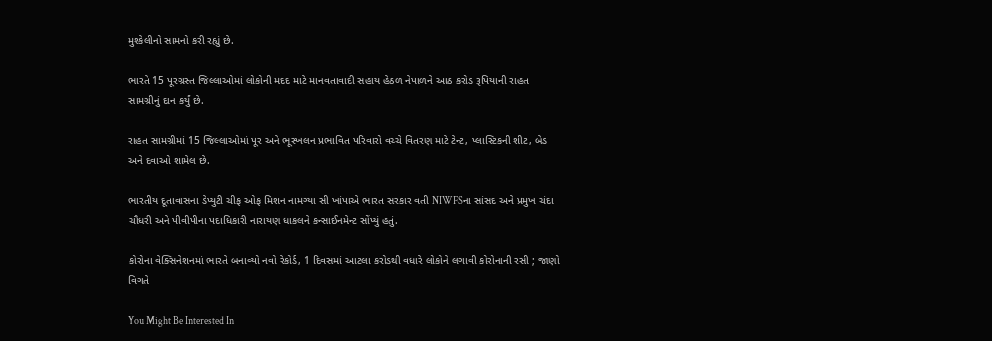મુશ્કેલીનો સામનો કરી રહ્યું છે.

ભારતે 15 પૂરગ્રસ્ત જિલ્લાઓમાં લોકોની મદદ માટે માનવતાવાદી સહાય હેઠળ નેપાળને આઠ કરોડ રૂપિયાની રાહત સામગ્રીનું દાન કર્યું છે.

રાહત સામગ્રીમાં 15 જિલ્લાઓમાં પૂર અને ભૂસ્ખલન પ્રભાવિત પરિવારો વચ્ચે વિતરણ માટે ટેન્ટ, પ્લાસ્ટિકની શીટ, બેડ અને દવાઓ શામેલ છે.

ભારતીય દૂતાવાસના ડેપ્યુટી ચીફ ઓફ મિશન નામગ્યા સી ખાંપાએ ભારત સરકાર વતી NIWFSના સાંસદ અને પ્રમુખ ચંદા ચૌધરી અને પીવીપીના પદાધિકારી નારાયણ ધાકલને કન્સાઈનમેન્ટ સોંપ્યું હતું.

કોરોના વેક્સિનેશનમાં ભારતે બનાવ્યો નવો રેકોર્ડ, 1 દિવસમાં આટલા કરોડથી વધારે લોકોને લગાવી કોરોનાની રસી ; જાણો વિગતે

You Might Be Interested In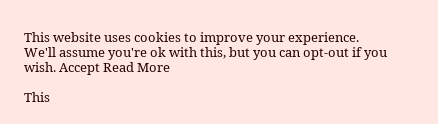This website uses cookies to improve your experience. We'll assume you're ok with this, but you can opt-out if you wish. Accept Read More

This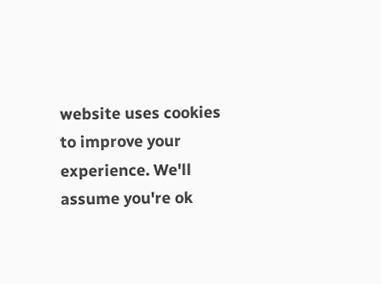website uses cookies to improve your experience. We'll assume you're ok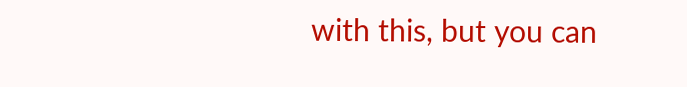with this, but you can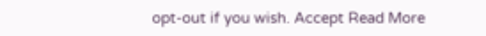opt-out if you wish. Accept Read More